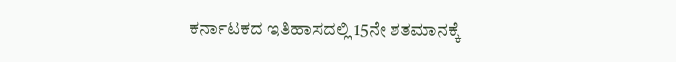ಕರ್ನಾಟಕದ ಇತಿಹಾಸದಲ್ಲಿ 15ನೇ ಶತಮಾನಕ್ಕೆ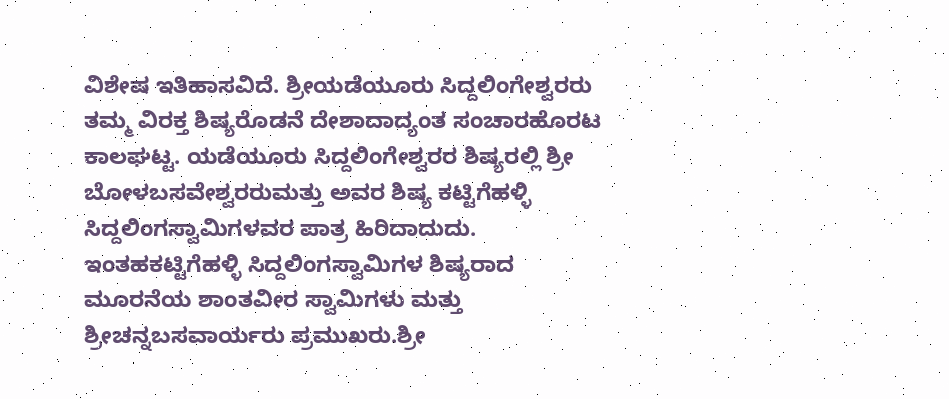ವಿಶೇಷ ಇತಿಹಾಸವಿದೆ. ಶ್ರೀಯಡೆಯೂರು ಸಿದ್ದಲಿಂಗೇಶ್ವರರು ತಮ್ಮ ವಿರಕ್ತ ಶಿಷ್ಯರೊಡನೆ ದೇಶಾದಾದ್ಯಂತ ಸಂಚಾರಹೊರಟ ಕಾಲಘಟ್ಟ. ಯಡೆಯೂರು ಸಿದ್ದಲಿಂಗೇಶ್ವರರ ಶಿಷ್ಯರಲ್ಲಿ ಶ್ರೀ ಬೋಳಬಸವೇಶ್ವರರುಮತ್ತು ಅವರ ಶಿಷ್ಯ ಕಟ್ಟಿಗೆಹಳ್ಳಿ ಸಿದ್ದಲಿಂಗಸ್ವಾಮಿಗಳವರ ಪಾತ್ರ ಹಿರಿದಾದುದು. ಇಂತಹಕಟ್ಟಿಗೆಹಳ್ಳಿ ಸಿದ್ದಲಿಂಗಸ್ವಾಮಿಗಳ ಶಿಷ್ಯರಾದ ಮೂರನೆಯ ಶಾಂತವೀರ ಸ್ವಾಮಿಗಳು ಮತ್ತು ಶ್ರೀಚನ್ನಬಸವಾರ್ಯರು ಪ್ರಮುಖರು.ಶ್ರೀ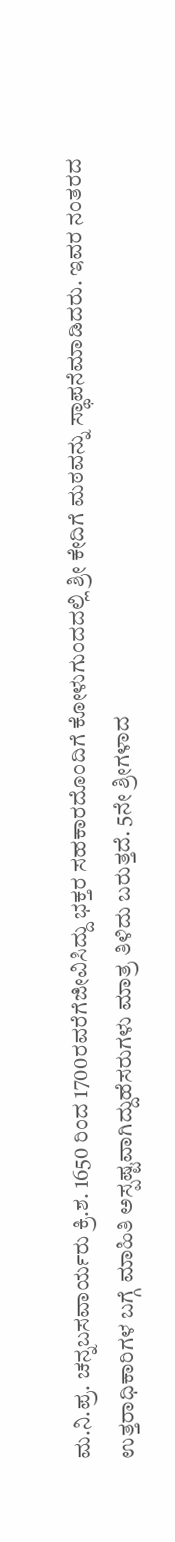ಮ.ನಿ.ಪ್ರ. ಚನ್ನಬಸವಾರ್ಯರು ಕ್ರಿ.ಶ. 1650 ರಿಂದ 1700ರವರೆಗೆಜೀವಿಸಿದ್ದು ಭಕ್ತರ ಸಹಕಾರದೊಂದಿಗೆ ಕೋಳುಗುಂದದಲ್ಲಿ ಶ್ರೀ ಕೇದಿಗೆ ಮಠವನ್ನು ಸ್ಥಾಪನೆಮಾಡಿದರು. ಇವರ ನಂತರದ ಉತ್ತರಾಧಿಕಾರಿಗಳ ಬಗ್ಗೆ ಮಾಹಿತಿ ಅಸ್ಪಷ್ಟವಾಗಿದ್ದುಹೆಸರುಗಳು ಮಾತ್ರ ತಿಳಿದು ಬರುತ್ತದೆ. 5ನೇ ಶ್ರೀಗಳಾದ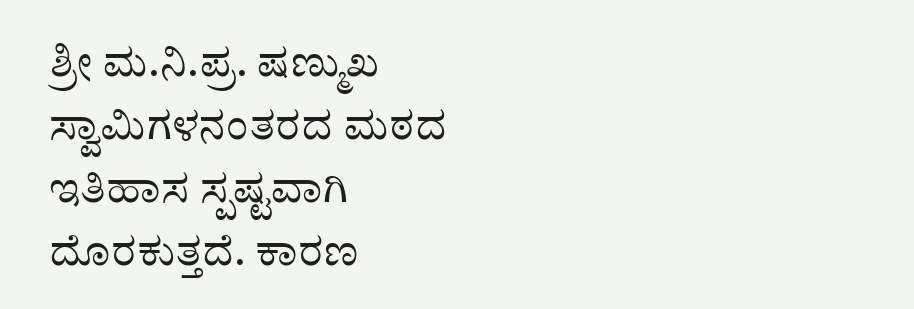ಶ್ರೀ ಮ.ನಿ.ಪ್ರ. ಷಣ್ಮುಖ ಸ್ವಾಮಿಗಳನಂತರದ ಮಠದ ಇತಿಹಾಸ ಸ್ಪಷ್ಟವಾಗಿ ದೊರಕುತ್ತದೆ. ಕಾರಣ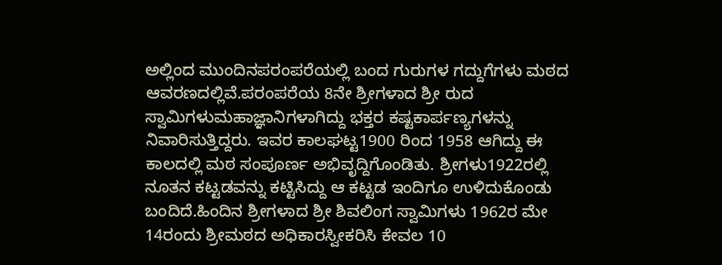ಅಲ್ಲಿಂದ ಮುಂದಿನಪರಂಪರೆಯಲ್ಲಿ ಬಂದ ಗುರುಗಳ ಗದ್ದುಗೆಗಳು ಮಠದ ಆವರಣದಲ್ಲಿವೆ.ಪರಂಪರೆಯ 8ನೇ ಶ್ರೀಗಳಾದ ಶ್ರೀ ರುದ ಸ್ವಾಮಿಗಳುಮಹಾಜ್ಞಾನಿಗಳಾಗಿದ್ದು ಭಕ್ತರ ಕಷ್ಟಕಾರ್ಪಣ್ಯಗಳನ್ನು ನಿವಾರಿಸುತ್ತಿದ್ದರು. ಇವರ ಕಾಲಘಟ್ಟ1900 ರಿಂದ 1958 ಆಗಿದ್ದು ಈ ಕಾಲದಲ್ಲಿ ಮಠ ಸಂಪೂರ್ಣ ಅಭಿವೃದ್ದಿಗೊಂಡಿತು. ಶ್ರೀಗಳು1922ರಲ್ಲಿ ನೂತನ ಕಟ್ಟಡವನ್ನು ಕಟ್ಟಿಸಿದ್ದು ಆ ಕಟ್ಟಡ ಇಂದಿಗೂ ಉಳಿದುಕೊಂಡು ಬಂದಿದೆ.ಹಿಂದಿನ ಶ್ರೀಗಳಾದ ಶ್ರೀ ಶಿವಲಿಂಗ ಸ್ವಾಮಿಗಳು 1962ರ ಮೇ 14ರಂದು ಶ್ರೀಮಠದ ಅಧಿಕಾರಸ್ವೀಕರಿಸಿ ಕೇವಲ 10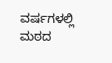ವರ್ಷಗಳಲ್ಲಿ ಮಠದ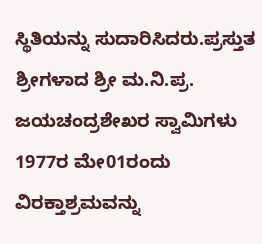ಸ್ಥಿತಿಯನ್ನು ಸುದಾರಿಸಿದರು.ಪ್ರಸ್ತುತ ಶ್ರೀಗಳಾದ ಶ್ರೀ ಮ.ನಿ.ಪ್ರ. ಜಯಚಂದ್ರಶೇಖರ ಸ್ವಾಮಿಗಳು 1977ರ ಮೇ01ರಂದು ವಿರಕ್ತಾಶ್ರಮವನ್ನು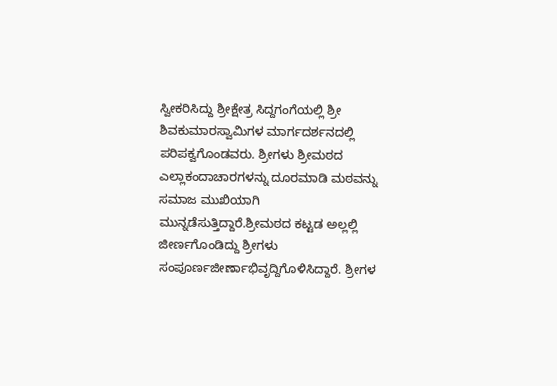ಸ್ವೀಕರಿಸಿದ್ದು ಶ್ರೀಕ್ಷೇತ್ರ ಸಿದ್ದಗಂಗೆಯಲ್ಲಿ ಶ್ರೀ ಶಿವಕುಮಾರಸ್ವಾಮಿಗಳ ಮಾರ್ಗದರ್ಶನದಲ್ಲಿ ಪರಿಪಕ್ವಗೊಂಡವರು. ಶ್ರೀಗಳು ಶ್ರೀಮಠದ ಎಲ್ಲಾಕಂದಾಚಾರಗಳನ್ನು ದೂರಮಾಡಿ ಮಠವನ್ನು ಸಮಾಜ ಮುಖಿಯಾಗಿ ಮುನ್ನಡೆಸುತ್ತಿದ್ದಾರೆ.ಶ್ರೀಮಠದ ಕಟ್ಟಡ ಅಲ್ಲಲ್ಲಿ ಜೀರ್ಣಗೊಂಡಿದ್ದು ಶ್ರೀಗಳು ಸಂಪೂರ್ಣಜೀರ್ಣಾಭಿವೃದ್ದಿಗೊಳಿಸಿದ್ದಾರೆ. ಶ್ರೀಗಳ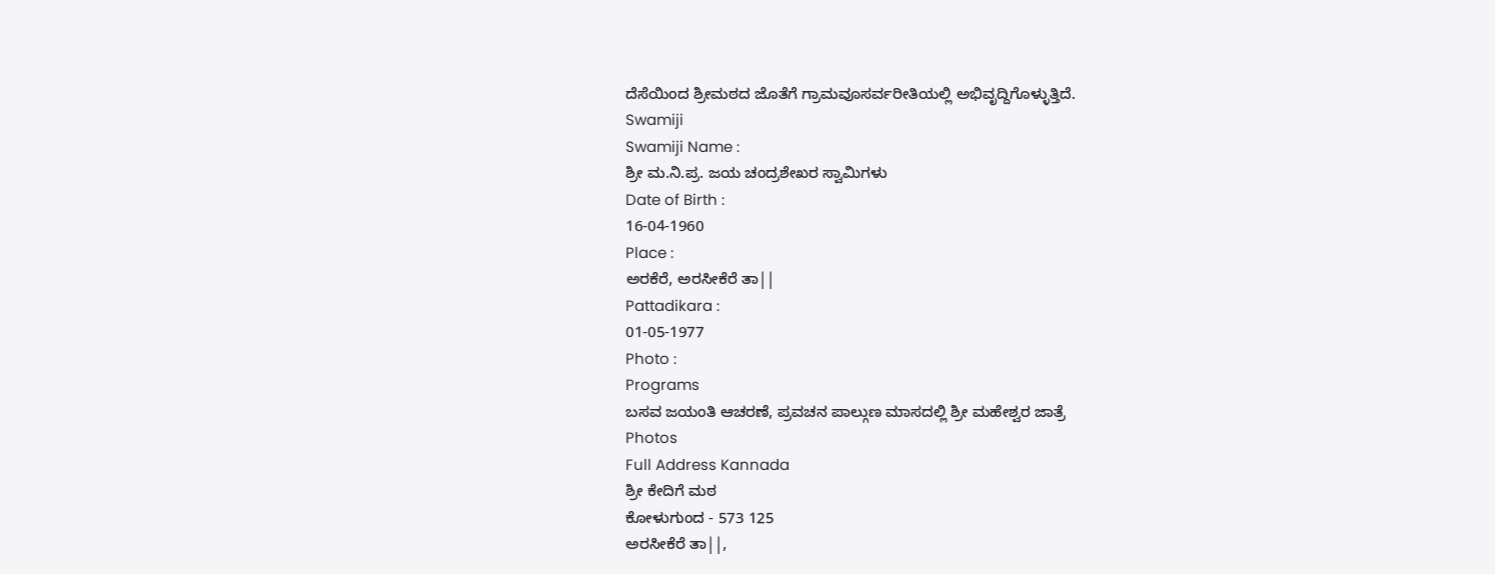ದೆಸೆಯಿಂದ ಶ್ರೀಮಠದ ಜೊತೆಗೆ ಗ್ರಾಮವೂಸರ್ವರೀತಿಯಲ್ಲಿ ಅಭಿವೃದ್ದಿಗೊಳ್ಳುತ್ತಿದೆ.
Swamiji
Swamiji Name :
ಶ್ರೀ ಮ.ನಿ.ಪ್ರ. ಜಯ ಚಂದ್ರಶೇಖರ ಸ್ವಾಮಿಗಳು
Date of Birth :
16-04-1960
Place :
ಅರಕೆರೆ, ಅರಸೀಕೆರೆ ತಾ||
Pattadikara :
01-05-1977
Photo :
Programs
ಬಸವ ಜಯಂತಿ ಆಚರಣೆ, ಪ್ರವಚನ ಪಾಲ್ಗುಣ ಮಾಸದಲ್ಲಿ ಶ್ರೀ ಮಹೇಶ್ವರ ಜಾತ್ರೆ
Photos
Full Address Kannada
ಶ್ರೀ ಕೇದಿಗೆ ಮಠ
ಕೋಳುಗುಂದ - 573 125
ಅರಸೀಕೆರೆ ತಾ||,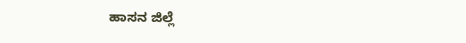ಹಾಸನ ಜಿಲ್ಲೆ